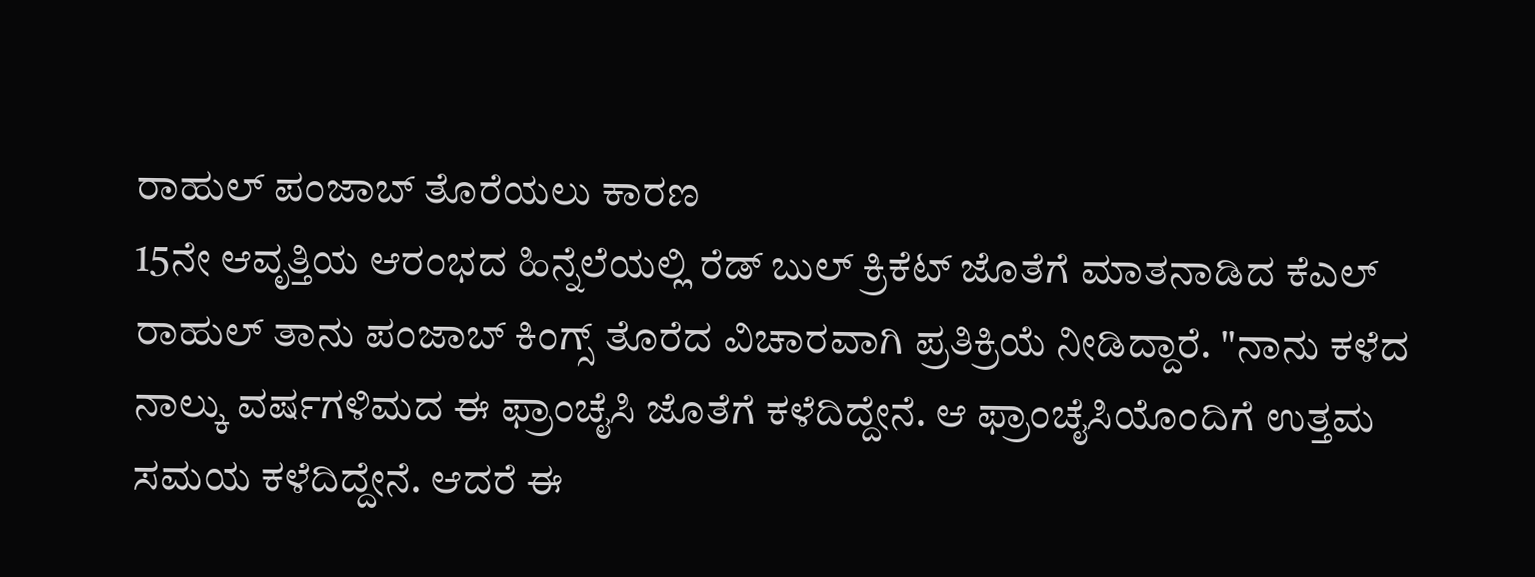ರಾಹುಲ್ ಪಂಜಾಬ್ ತೊರೆಯಲು ಕಾರಣ
15ನೇ ಆವೃತ್ತಿಯ ಆರಂಭದ ಹಿನ್ನೆಲೆಯಲ್ಲಿ ರೆಡ್ ಬುಲ್ ಕ್ರಿಕೆಟ್ ಜೊತೆಗೆ ಮಾತನಾಡಿದ ಕೆಎಲ್ ರಾಹುಲ್ ತಾನು ಪಂಜಾಬ್ ಕಿಂಗ್ಸ್ ತೊರೆದ ವಿಚಾರವಾಗಿ ಪ್ರತಿಕ್ರಿಯೆ ನೀಡಿದ್ದಾರೆ. "ನಾನು ಕಳೆದ ನಾಲ್ಕು ವರ್ಷಗಳಿಮದ ಈ ಫ್ರಾಂಚೈಸಿ ಜೊತೆಗೆ ಕಳೆದಿದ್ದೇನೆ. ಆ ಫ್ರಾಂಚೈಸಿಯೊಂದಿಗೆ ಉತ್ತಮ ಸಮಯ ಕಳೆದಿದ್ದೇನೆ. ಆದರೆ ಈ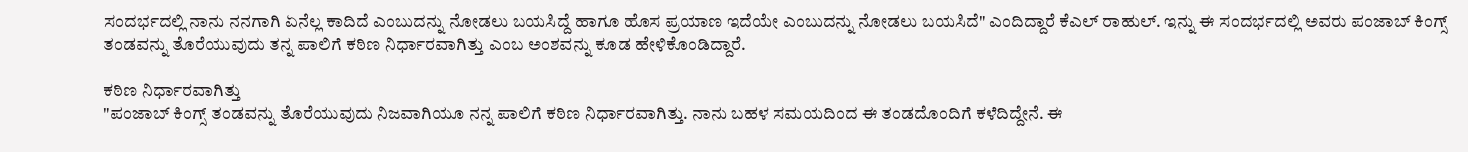ಸಂದರ್ಭದಲ್ಲಿ ನಾನು ನನಗಾಗಿ ಏನೆಲ್ಲ ಕಾದಿದೆ ಎಂಬುದನ್ನು ನೋಡಲು ಬಯಸಿದ್ದೆ ಹಾಗೂ ಹೊಸ ಪ್ರಯಾಣ ಇದೆಯೇ ಎಂಬುದನ್ನು ನೋಡಲು ಬಯಸಿದೆ" ಎಂದಿದ್ದಾರೆ ಕೆಎಲ್ ರಾಹುಲ್. ಇನ್ನು ಈ ಸಂದರ್ಭದಲ್ಲಿ ಅವರು ಪಂಜಾಬ್ ಕಿಂಗ್ಸ್ ತಂಡವನ್ನು ತೊರೆಯುವುದು ತನ್ನ ಪಾಲಿಗೆ ಕಠಿಣ ನಿರ್ಧಾರವಾಗಿತ್ತು ಎಂಬ ಅಂಶವನ್ನು ಕೂಡ ಹೇಳಿಕೊಂಡಿದ್ದಾರೆ.

ಕಠಿಣ ನಿರ್ಧಾರವಾಗಿತ್ತು
"ಪಂಜಾಬ್ ಕಿಂಗ್ಸ್ ತಂಡವನ್ನು ತೊರೆಯುವುದು ನಿಜವಾಗಿಯೂ ನನ್ನ ಪಾಲಿಗೆ ಕಠಿಣ ನಿರ್ಧಾರವಾಗಿತ್ತು. ನಾನು ಬಹಳ ಸಮಯದಿಂದ ಈ ತಂಡದೊಂದಿಗೆ ಕಳೆದಿದ್ದೇನೆ. ಈ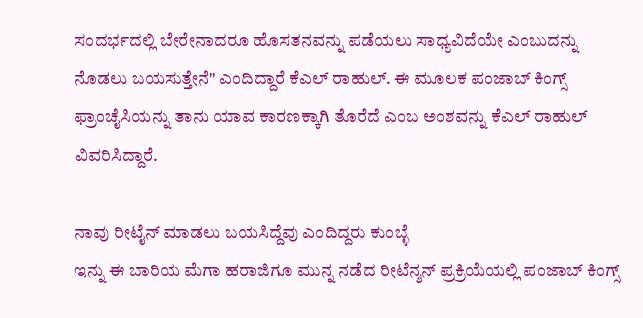ಸಂದರ್ಭದಲ್ಲಿ ಬೇರೇನಾದರೂ ಹೊಸತನವನ್ನು ಪಡೆಯಲು ಸಾಧ್ಯವಿದೆಯೇ ಎಂಬುದನ್ನು ನೊಡಲು ಬಯಸುತ್ತೇನೆ" ಎಂದಿದ್ದಾರೆ ಕೆಎಲ್ ರಾಹುಲ್. ಈ ಮೂಲಕ ಪಂಜಾಬ್ ಕಿಂಗ್ಸ್ ಫ್ರಾಂಚೈಸಿಯನ್ನು ತಾನು ಯಾವ ಕಾರಣಕ್ಕಾಗಿ ತೊರೆದೆ ಎಂಬ ಅಂಶವನ್ನು ಕೆಎಲ್ ರಾಹುಲ್ ವಿವರಿಸಿದ್ದಾರೆ.

ನಾವು ರೀಟೈನ್ ಮಾಡಲು ಬಯಸಿದ್ದೆವು ಎಂದಿದ್ದರು ಕುಂಬ್ಳೆ
ಇನ್ನು ಈ ಬಾರಿಯ ಮೆಗಾ ಹರಾಜಿಗೂ ಮುನ್ನ ನಡೆದ ರೀಟೆನ್ಶನ್ ಪ್ರಕ್ರಿಯೆಯಲ್ಲಿ ಪಂಜಾಬ್ ಕಿಂಗ್ಸ್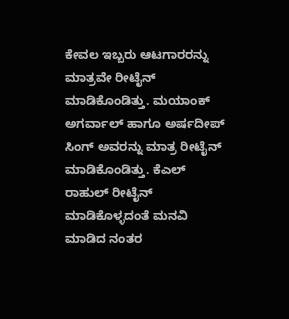ಕೇವಲ ಇಬ್ಬರು ಆಟಗಾರರನ್ನು ಮಾತ್ರವೇ ರೀಟೈನ್ ಮಾಡಿಕೊಂಡಿತ್ತು. ಮಯಾಂಕ್ ಅಗರ್ವಾಲ್ ಹಾಗೂ ಅರ್ಷದೀಪ್ ಸಿಂಗ್ ಅವರನ್ನು ಮಾತ್ರ ರೀಟೈನ್ ಮಾಡಿಕೊಂಡಿತ್ತು. ಕೆಎಲ್ ರಾಹುಲ್ ರೀಟೈನ್ ಮಾಡಿಕೊಳ್ಳದಂತೆ ಮನವಿ ಮಾಡಿದ ನಂತರ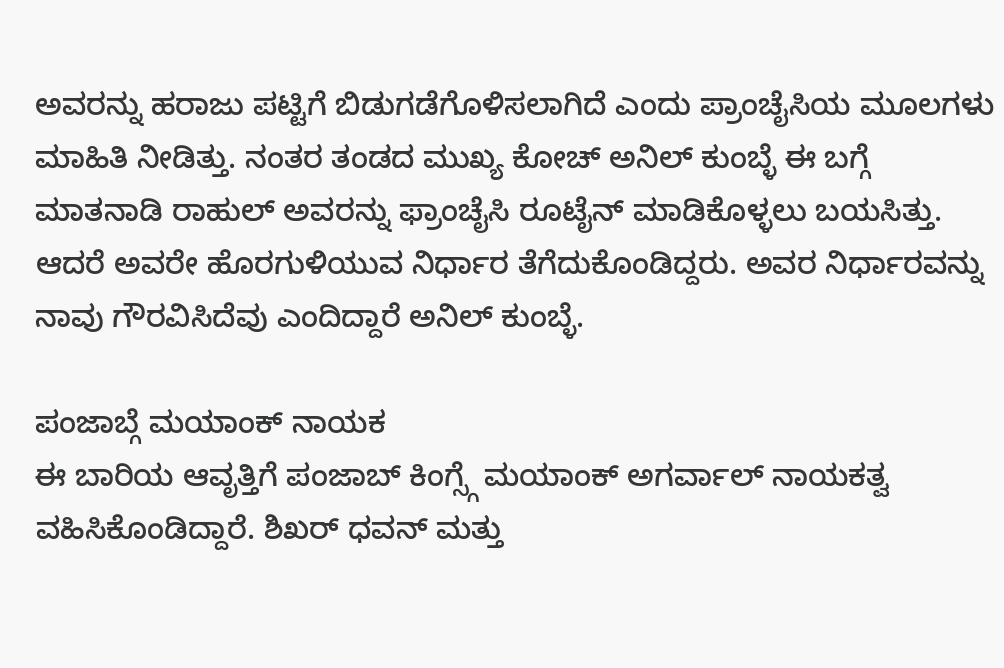ಅವರನ್ನು ಹರಾಜು ಪಟ್ಟಿಗೆ ಬಿಡುಗಡೆಗೊಳಿಸಲಾಗಿದೆ ಎಂದು ಪ್ರಾಂಚೈಸಿಯ ಮೂಲಗಳು ಮಾಹಿತಿ ನೀಡಿತ್ತು. ನಂತರ ತಂಡದ ಮುಖ್ಯ ಕೋಚ್ ಅನಿಲ್ ಕುಂಬ್ಳೆ ಈ ಬಗ್ಗೆ ಮಾತನಾಡಿ ರಾಹುಲ್ ಅವರನ್ನು ಫ್ರಾಂಚೈಸಿ ರೂಟೈನ್ ಮಾಡಿಕೊಳ್ಳಲು ಬಯಸಿತ್ತು. ಆದರೆ ಅವರೇ ಹೊರಗುಳಿಯುವ ನಿರ್ಧಾರ ತೆಗೆದುಕೊಂಡಿದ್ದರು. ಅವರ ನಿರ್ಧಾರವನ್ನು ನಾವು ಗೌರವಿಸಿದೆವು ಎಂದಿದ್ದಾರೆ ಅನಿಲ್ ಕುಂಬ್ಳೆ.

ಪಂಜಾಬ್ಗೆ ಮಯಾಂಕ್ ನಾಯಕ
ಈ ಬಾರಿಯ ಆವೃತ್ತಿಗೆ ಪಂಜಾಬ್ ಕಿಂಗ್ಸ್ಗೆ ಮಯಾಂಕ್ ಅಗರ್ವಾಲ್ ನಾಯಕತ್ವ ವಹಿಸಿಕೊಂಡಿದ್ದಾರೆ. ಶಿಖರ್ ಧವನ್ ಮತ್ತು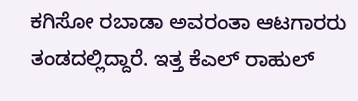ಕಗಿಸೋ ರಬಾಡಾ ಅವರಂತಾ ಆಟಗಾರರು ತಂಡದಲ್ಲಿದ್ದಾರೆ. ಇತ್ತ ಕೆಎಲ್ ರಾಹುಲ್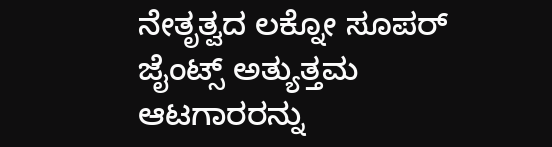ನೇತೃತ್ವದ ಲಕ್ನೋ ಸೂಪರ್ ಜೈಂಟ್ಸ್ ಅತ್ಯುತ್ತಮ ಆಟಗಾರರನ್ನು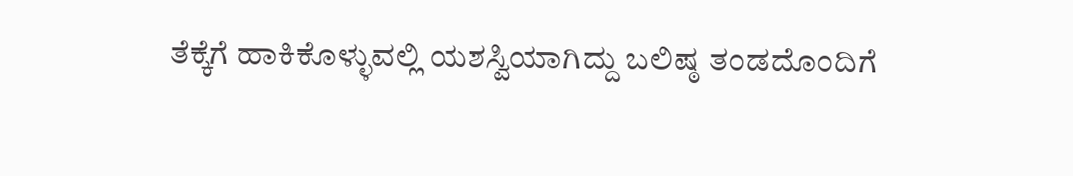ತೆಕ್ಕೆಗೆ ಹಾಕಿಕೊಳ್ಳುವಲ್ಲಿ ಯಶಸ್ವಿಯಾಗಿದ್ದು ಬಲಿಷ್ಠ ತಂಡದೊಂದಿಗೆ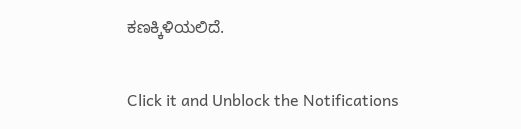ಕಣಕ್ಕಿಳಿಯಲಿದೆ.


Click it and Unblock the Notifications